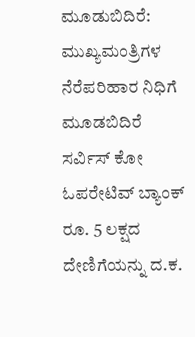ಮೂಡುಬಿದಿರೆ: ಮುಖ್ಯಮಂತ್ರಿಗಳ ನೆರೆಪರಿಹಾರ ನಿಧಿಗೆ ಮೂಡಬಿದಿರೆ ಸರ್ವಿಸ್ ಕೋ ಓಪರೇಟಿವ್ ಬ್ಯಾಂಕ್ ರೂ. 5 ಲಕ್ಷದ ದೇಣಿಗೆಯನ್ನು ದ.ಕ.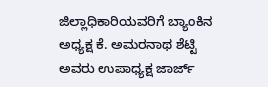ಜಿಲ್ಲಾಧಿಕಾರಿಯವರಿಗೆ ಬ್ಯಾಂಕಿನ ಅಧ್ಯಕ್ಷ ಕೆ. ಅಮರನಾಥ ಶೆಟ್ಟಿ ಅವರು ಉಪಾಧ್ಯಕ್ಷ ಜಾರ್ಜ್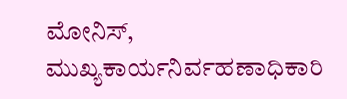ಮೋನಿಸ್, ಮುಖ್ಯಕಾರ್ಯನಿರ್ವಹಣಾಧಿಕಾರಿ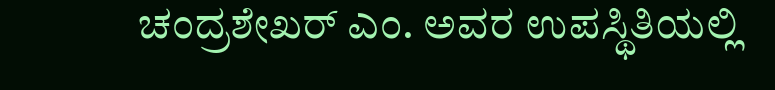ಚಂದ್ರಶೇಖರ್ ಎಂ. ಅವರ ಉಪಸ್ಥಿತಿಯಲ್ಲಿ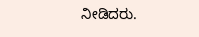ನೀಡಿದರು.